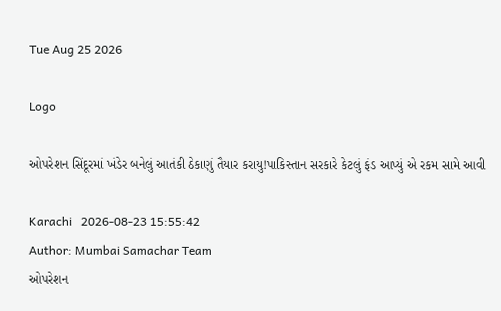Tue Aug 25 2026

Logo

ઓપરેશન સિંદૂરમાં ખંડેર બનેલું આતંકી ઠેકાણું તૈયાર કરાયુ!પાકિસ્તાન સરકારે કેટલું ફંડ આપ્યું એ રકમ સામે આવી

Karachi   2026-08-23 15:55:42
Author: Mumbai Samachar Team
ઓપરેશન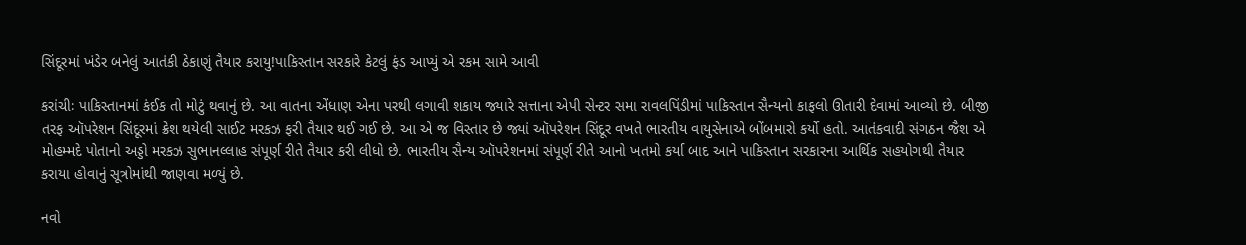સિંદૂરમાં ખંડેર બનેલું આતંકી ઠેકાણું તૈયાર કરાયુ!પાકિસ્તાન સરકારે કેટલું ફંડ આપ્યું એ રકમ સામે આવી

કરાંચીઃ પાકિસ્તાનમાં કંઈક તો મોટું થવાનું છે. આ વાતના એંધાણ એના પરથી લગાવી શકાય જ્યારે સત્તાના એપી સેન્ટર સમા રાવલપિંડીમાં પાકિસ્તાન સૈન્યનો કાફલો ઊતારી દેવામાં આવ્યો છે. બીજી તરફ ઑપરેશન સિંદૂરમાં ક્રેશ થયેલી સાઈટ મરકઝ ફરી તૈયાર થઈ ગઈ છે. આ એ જ વિસ્તાર છે જ્યાં ઑપરેશન સિંદૂર વખતે ભારતીય વાયુસેનાએ બોંબમારો કર્યો હતો. આતંકવાદી સંગઠન જૈશ એ મોહમ્મદે પોતાનો અડ્ડો મરકઝ સુભાનલ્લાહ સંપૂર્ણ રીતે તૈયાર કરી લીધો છે. ભારતીય સૈન્ય ઑપરેશનમાં સંપૂર્ણ રીતે આનો ખતમો કર્યા બાદ આને પાકિસ્તાન સરકારના આર્થિક સહયોગથી તૈયાર કરાયા હોવાનું સૂત્રોમાંથી જાણવા મળ્યું છે.

નવો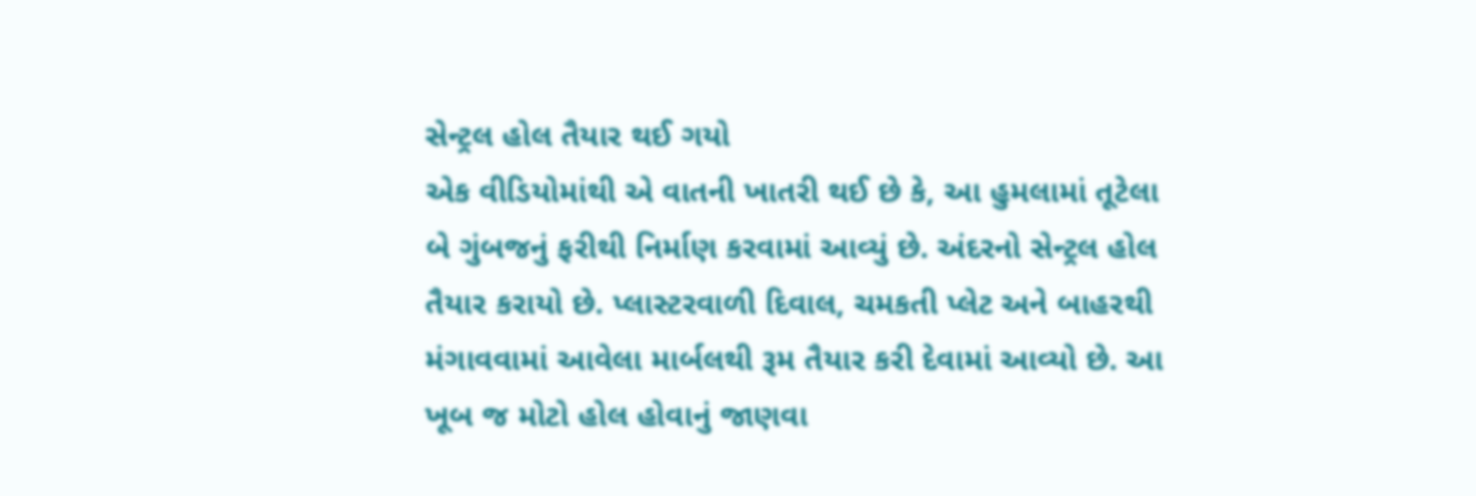સેન્ટ્રલ હોલ તૈયાર થઈ ગયો
એક વીડિયોમાંથી એ વાતની ખાતરી થઈ છે કે, આ હુમલામાં તૂટેલા બે ગુંબજનું ફરીથી નિર્માણ કરવામાં આવ્યું છે. અંદરનો સેન્ટ્રલ હોલ તૈયાર કરાયો છે. પ્લાસ્ટરવાળી દિવાલ, ચમકતી પ્લેટ અને બાહરથી મંગાવવામાં આવેલા માર્બલથી રૂમ તૈયાર કરી દેવામાં આવ્યો છે. આ ખૂબ જ મોટો હોલ હોવાનું જાણવા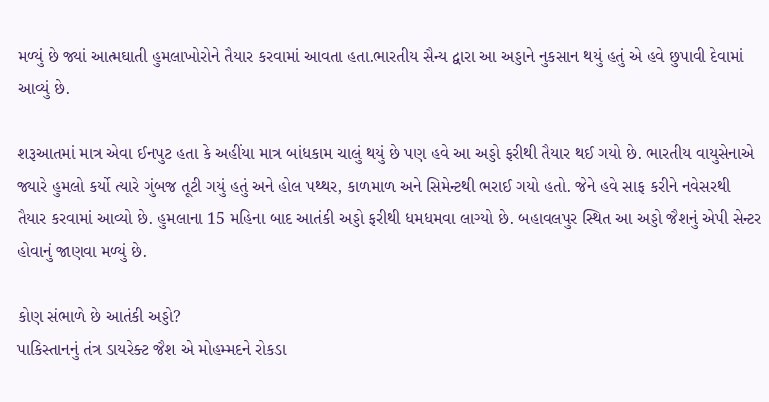મળ્યું છે જ્યાં આત્મઘાતી હુમલાખોરોને તૈયાર કરવામાં આવતા હતા.ભારતીય સૈન્ય દ્વારા આ અડ્ડાને નુકસાન થયું હતું એ હવે છુપાવી દેવામાં આવ્યું છે.

શરૂઆતમાં માત્ર એવા ઈનપુટ હતા કે અહીંયા માત્ર બાંધકામ ચાલું થયું છે પણ હવે આ અડ્ડો ફરીથી તૈયાર થઈ ગયો છે. ભારતીય વાયુસેનાએ જ્યારે હુમલો કર્યો ત્યારે ગુંબજ તૂટી ગયું હતું અને હોલ પથ્થર, કાળમાળ અને સિમેન્ટથી ભરાઈ ગયો હતો. જેને હવે સાફ કરીને નવેસરથી તૈયાર કરવામાં આવ્યો છે. હુમલાના 15 મહિના બાદ આતંકી અડ્ડો ફરીથી ધમધમવા લાગ્યો છે. બહાવલપુર સ્થિત આ અડ્ડો જૈશનું એપી સેન્ટર હોવાનું જાણવા મળ્યું છે.

કોણ સંભાળે છે આતંકી અડ્ડો?
પાકિસ્તાનનું તંત્ર ડાયરેક્ટ જૈશ એ મોહમ્મદને રોકડા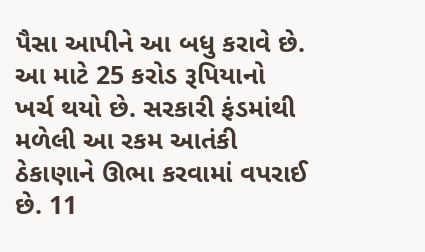પૈસા આપીને આ બધુ કરાવે છે. આ માટે 25 કરોડ રૂપિયાનો ખર્ચ થયો છે. સરકારી ફંડમાંથી મળેલી આ રકમ આતંકી ઠેકાણાને ઊભા કરવામાં વપરાઈ છે. 11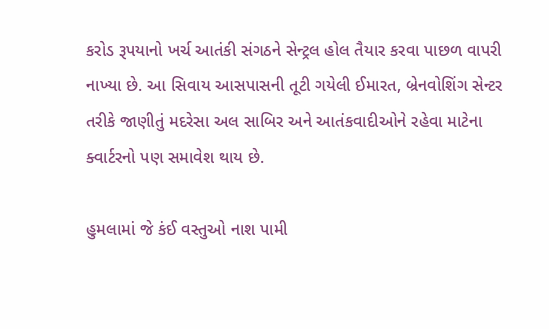કરોડ રૂપયાનો ખર્ચ આતંકી સંગઠને સેન્ટ્રલ હોલ તૈયાર કરવા પાછળ વાપરી નાખ્યા છે. આ સિવાય આસપાસની તૂટી ગયેલી ઈમારત, બ્રેનવોશિંગ સેન્ટર તરીકે જાણીતું મદરેસા અલ સાબિર અને આતંકવાદીઓને રહેવા માટેના ક્વાર્ટરનો પણ સમાવેશ થાય છે.

હુમલામાં જે કંઈ વસ્તુઓ નાશ પામી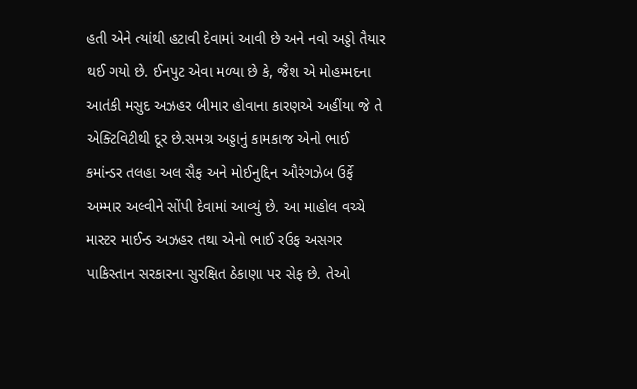હતી એને ત્યાંથી હટાવી દેવામાં આવી છે અને નવો અડ્ડો તૈયાર થઈ ગયો છે. ઈનપુટ એવા મળ્યા છે કે, જૈશ એ મોહમ્મદના આતંકી મસુદ અઝહર બીમાર હોવાના કારણએ અહીંયા જે તે એક્ટિવિટીથી દૂર છે.સમગ્ર અડ્ડાનું કામકાજ એનો ભાઈ કમાંન્ડર તલહા અલ સૈફ અને મોઈનુદ્દિન ઔરંગઝેબ ઉર્ફે અમ્માર અલ્વીને સોંપી દેવામાં આવ્યું છે. આ માહોલ વચ્ચે માસ્ટર માઈન્ડ અઝહર તથા એનો ભાઈ રઉફ અસગર પાકિસ્તાન સરકારના સુરક્ષિત ઠેકાણા પર સેફ છે. તેઓ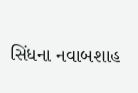સિંધના નવાબશાહ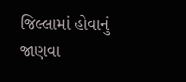જિલ્લામાં હોવાનું જાણવા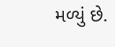મળ્યું છે.